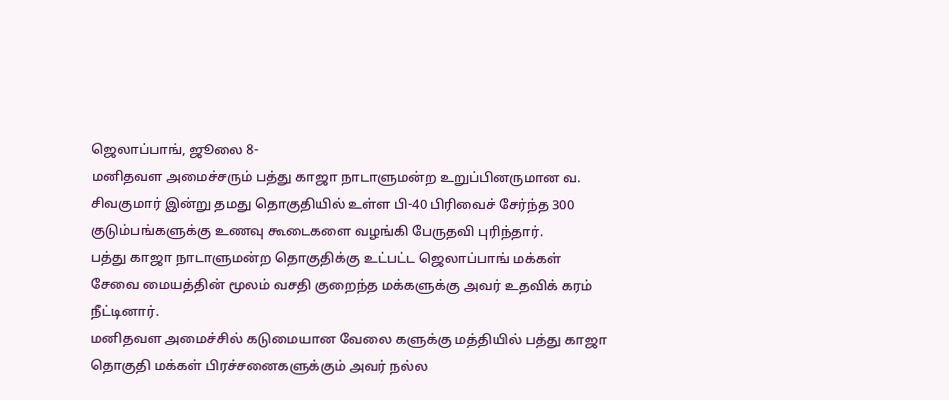ஜெலாப்பாங், ஜூலை 8-
மனிதவள அமைச்சரும் பத்து காஜா நாடாளுமன்ற உறுப்பினருமான வ. சிவகுமார் இன்று தமது தொகுதியில் உள்ள பி-40 பிரிவைச் சேர்ந்த 300 குடும்பங்களுக்கு உணவு கூடைகளை வழங்கி பேருதவி புரிந்தார்.
பத்து காஜா நாடாளுமன்ற தொகுதிக்கு உட்பட்ட ஜெலாப்பாங் மக்கள் சேவை மையத்தின் மூலம் வசதி குறைந்த மக்களுக்கு அவர் உதவிக் கரம் நீட்டினார்.
மனிதவள அமைச்சில் கடுமையான வேலை களுக்கு மத்தியில் பத்து காஜா தொகுதி மக்கள் பிரச்சனைகளுக்கும் அவர் நல்ல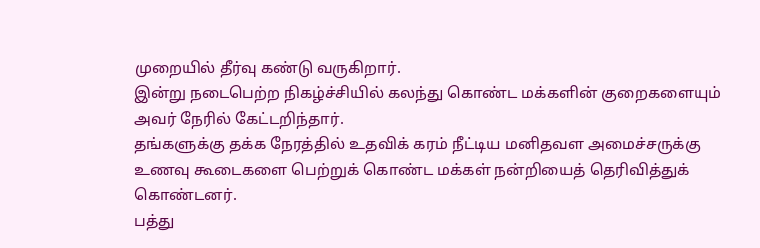முறையில் தீர்வு கண்டு வருகிறார்.
இன்று நடைபெற்ற நிகழ்ச்சியில் கலந்து கொண்ட மக்களின் குறைகளையும் அவர் நேரில் கேட்டறிந்தார்.
தங்களுக்கு தக்க நேரத்தில் உதவிக் கரம் நீட்டிய மனிதவள அமைச்சருக்கு உணவு கூடைகளை பெற்றுக் கொண்ட மக்கள் நன்றியைத் தெரிவித்துக் கொண்டனர்.
பத்து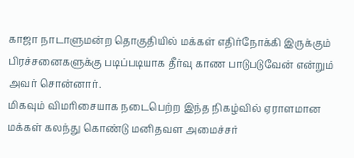காஜா நாடாளுமன்ற தொகுதியில் மக்கள் எதிர்நோக்கி இருக்கும் பிரச்சனைகளுக்கு படிப்படியாக தீர்வு காண பாடுபடுவேன் என்றும் அவர் சொன்னார்.
மிகவும் விமரிசையாக நடைபெற்ற இந்த நிகழ்வில் ஏராளமான மக்கள் கலந்து கொண்டு மனிதவள அமைச்சர்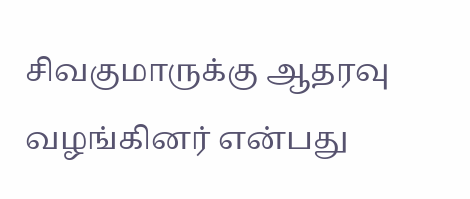சிவகுமாருக்கு ஆதரவு வழங்கினர் என்பது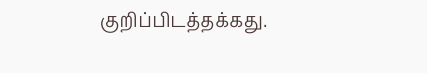குறிப்பிடத்தக்கது.